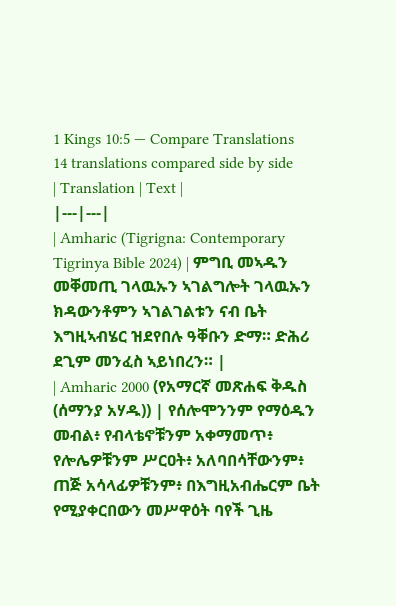1 Kings 10:5 — Compare Translations
14 translations compared side by side
| Translation | Text |
|---|---|
| Amharic (Tigrigna: Contemporary Tigrinya Bible 2024) | ምግቢ መኣዱን መቐመጢ ገላዉኡን ኣገልግሎት ገላዉኡን ክዳውንቶምን ኣገልገልቱን ናብ ቤት እግዚኣብሄር ዝደየበሉ ዓቐቡን ድማ። ድሕሪ ደጊም መንፈስ ኣይነበረን። |
| Amharic 2000 (የአማርኛ መጽሐፍ ቅዱስ (ሰማንያ አሃዱ)) | የሰሎሞንንም የማዕዱን መብል፥ የብላቴኖቹንም አቀማመጥ፥ የሎሌዎቹንም ሥርዐት፥ አለባበሳቸውንም፥ ጠጅ አሳላፊዎቹንም፥ በእግዚአብሔርም ቤት የሚያቀርበውን መሥዋዕት ባየች ጊዜ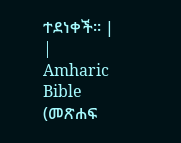ተደነቀች። |
| Amharic Bible (መጽሐፍ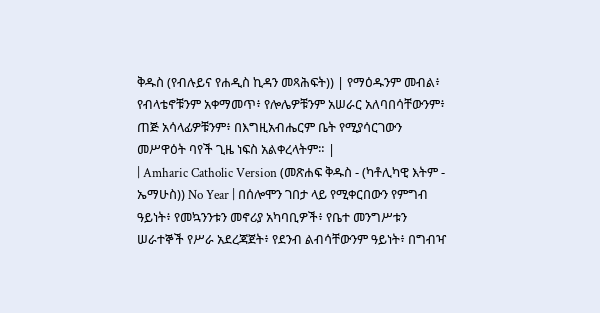ቅዱስ (የብሉይና የሐዲስ ኪዳን መጻሕፍት)) | የማዕዱንም መብል፥ የብላቴኖቹንም አቀማመጥ፥ የሎሌዎቹንም አሠራር አለባበሳቸውንም፥ ጠጅ አሳላፊዎቹንም፥ በእግዚአብሔርም ቤት የሚያሳርገውን መሥዋዕት ባየች ጊዜ ነፍስ አልቀረላትም። |
| Amharic Catholic Version (መጽሐፍ ቅዱስ - (ካቶሊካዊ እትም - ኤማሁስ)) No Year | በሰሎሞን ገበታ ላይ የሚቀርበውን የምግብ ዓይነት፥ የመኳንንቱን መኖሪያ አካባቢዎች፥ የቤተ መንግሥቱን ሠራተኞች የሥራ አደረጃጀት፥ የደንብ ልብሳቸውንም ዓይነት፥ በግብዣ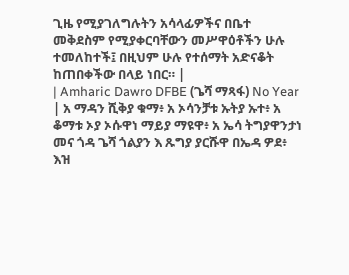ጊዜ የሚያገለግሉትን አሳላፊዎችና በቤተ መቅደስም የሚያቀርባቸውን መሥዋዕቶችን ሁሉ ተመለከተች፤ በዚህም ሁሉ የተሰማት አድናቆት ከጠበቀችው በላይ ነበር። |
| Amharic Dawro DFBE (ጌሻ ማጻፋ) No Year | አ ማዳን ሺቅያ ቁማ፥ አ ኦሳንቻቱ ኡትያ ኡተ፥ አ ቆማቱ ኦያ ኦሱዋነ ማይያ ማዩዋ፥ አ ኤሳ ትግያዋንታነ መና ጎዳ ጌሻ ጎልያን እ ጹግያ ያርሹዋ በኤዳ ዎደ፥ እዝ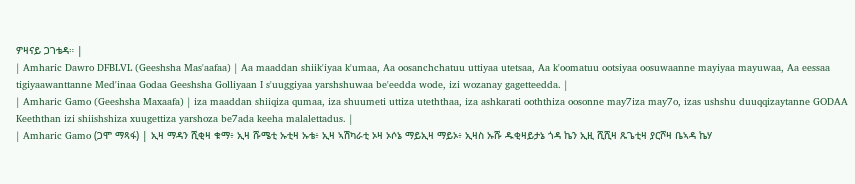ዎዛናይ ጋገቴዳ። |
| Amharic Dawro DFBLVL (Geeshsha Mas'aafaa) | Aa maaddan shiik'iyaa k'umaa, Aa oosanchchatuu uttiyaa utetsaa, Aa k'oomatuu ootsiyaa oosuwaanne mayiyaa mayuwaa, Aa eessaa tigiyaawanttanne Med'inaa Godaa Geeshsha Golliyaan I s'uuggiyaa yarshshuwaa be'eedda wode, izi wozanay gagetteedda. |
| Amharic Gamo (Geeshsha Maxaafa) | iza maaddan shiiqiza qumaa, iza shuumeti uttiza uteththaa, iza ashkarati ooththiza oosonne may7iza may7o, izas ushshu duuqqizaytanne GODAA Keeththan izi shiishshiza xuugettiza yarshoza be7ada keeha malalettadus. |
| Amharic Gamo (ጋሞ ማጻፋ) | ኢዛ ማዳን ሺቂዛ ቁማ፥ ኢዛ ሹሜቲ ኡቲዛ ኡቴ፥ ኢዛ ኣሽካራቲ ኦዛ ኦሶኔ ማይኢዛ ማይኦ፥ ኢዛስ ኡሹ ዱቂዛይታኔ ጎዳ ኬን ኢዚ ሺሺዛ ጹጌቲዛ ያርሾዛ ቤኣዳ ኬሃ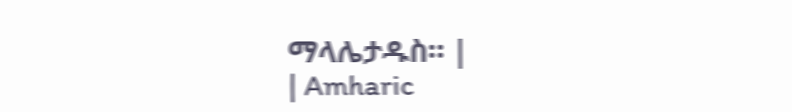ማላሌታዱስ። |
| Amharic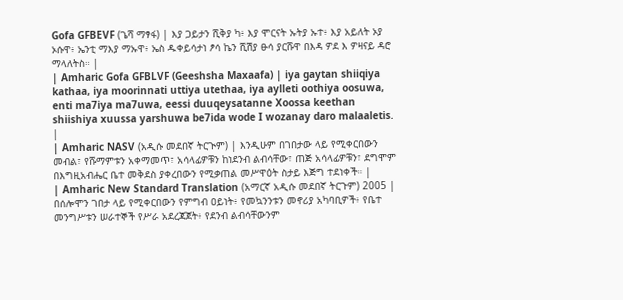Gofa GFBEVF (ጌሻ ማፃፋ) | እያ ጋይታን ሺቅያ ካ፥ እያ ሞርናት ኡትያ ኡተ፥ እያ አይለት ኦያ ኦሱዋ፥ ኤንቲ ማእያ ማኡዋ፥ ኤስ ዱቀይሳታነ ፆሳ ኬን ሺሽያ ፁሳ ያርሹዋ በእዳ ዎደ እ ዎዛናይ ዳሮ ማላለትስ። |
| Amharic Gofa GFBLVF (Geeshsha Maxaafa) | iya gaytan shiiqiya kathaa, iya moorinnati uttiya utethaa, iya aylleti oothiya oosuwa, enti ma7iya ma7uwa, eessi duuqeysatanne Xoossa keethan shiishiya xuussa yarshuwa be7ida wode I wozanay daro malaaletis. |
| Amharic NASV (አዲሱ መደበኛ ትርጒም) | እንዲሁም በገበታው ላይ የሚቀርበውን መብል፣ የሹማምቱን አቀማመጥ፣ አሳላፊዎቹን ከነደንብ ልብሳቸው፣ ጠጅ አሳላፊዎቹን፣ ደግሞም በእግዚአብሔር ቤተ መቅደስ ያቀረበውን የሚቃጠል መሥዋዕት ስታይ እጅግ ተደነቀች። |
| Amharic New Standard Translation (አማርኛ አዲሱ መደበኛ ትርጉም) 2005 | በሰሎሞን ገበታ ላይ የሚቀርበውን የምግብ ዐይነት፥ የመኳንንቱን መኖሪያ አካባቢዎች፥ የቤተ መንግሥቱን ሠራተኞች የሥራ አደረጃጀት፥ የደንብ ልብሳቸውንም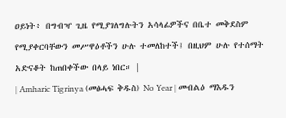ዐይነት፥ በግብዣ ጊዜ የሚያገለግሉትን አሳላፊዎችና በቤተ መቅደስም የሚያቀርባቸውን መሥዋዕቶችን ሁሉ ተመለከተች፤ በዚህም ሁሉ የተሰማት አድናቆት ከጠበቀችው በላይ ነበር። |
| Amharic Tigrinya (መፅሓፍ ቅዱስ) No Year | መብልዕ ማእዱን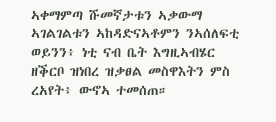ኣቀማምጣ ሹመኛታቱን ኣቃውማ ኣገልገልቱን ኣከዳድናኣቶምን ንኣሰለፍቲ ወይንን፥ ነቲ ናብ ቤት እግዚኣብሄር ዘቕርቦ ዝነበረ ዝቃፀል መስዋእትን ምስ ረአየት፥ ውኖኣ ተመሰጠ።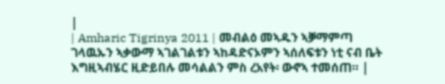|
| Amharic Tigrinya 2011 | መብልዕ መኣዱን ኣቓማምጣ ገላዉኡን ኣቃውማ ኣገልገልቱን ኣከዳድናኦምን ኣሰለፍቱን ነቲ ናብ ቤት እግዚኣብሄር ዚድይበሉ መሳልልን ምስ ረአየት፡ ውኖኣ ተመሰጠ። |